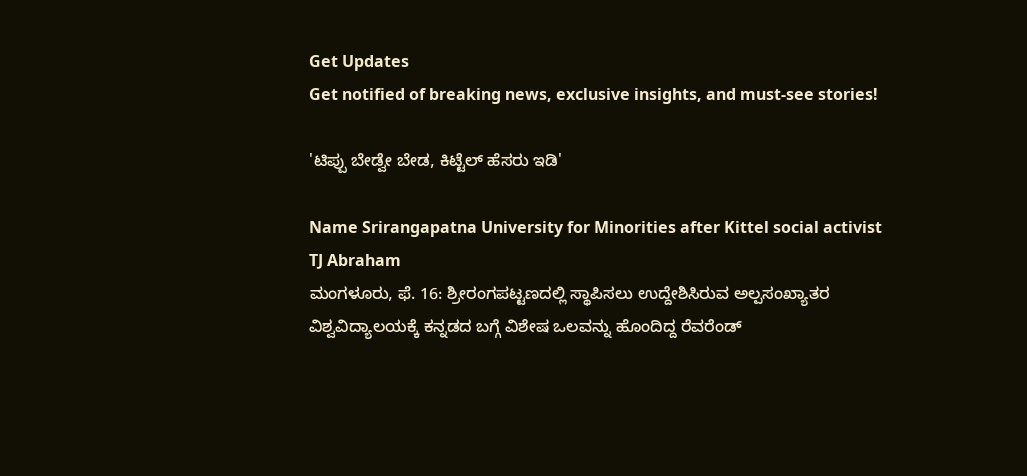Get Updates
Get notified of breaking news, exclusive insights, and must-see stories!

'ಟಿಪ್ಪು ಬೇಡ್ವೇ ಬೇಡ, ಕಿಟ್ಟೆಲ್ ಹೆಸರು ಇಡಿ'

Name Srirangapatna University for Minorities after Kittel social activist TJ Abraham
ಮಂಗಳೂರು, ಫೆ. 16: ಶ್ರೀರಂಗಪಟ್ಟಣದಲ್ಲಿ ಸ್ಥಾಪಿಸಲು ಉದ್ದೇಶಿಸಿರುವ ಅಲ್ಪಸಂಖ್ಯಾತರ ವಿಶ್ವವಿದ್ಯಾಲಯಕ್ಕೆ ಕನ್ನಡದ ಬಗ್ಗೆ ವಿಶೇಷ ಒಲವನ್ನು ಹೊಂದಿದ್ದ ರೆವರೆಂಡ್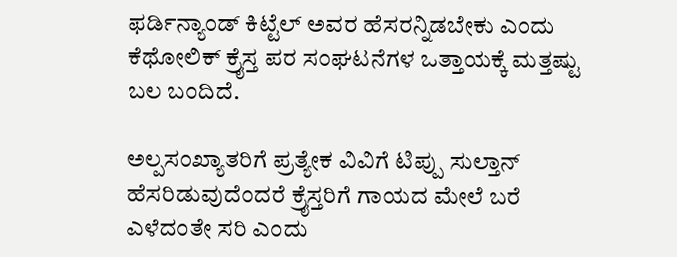ಫರ್ಡಿನ್ಯಾಂಡ್ ಕಿಟ್ಟೆಲ್ ಅವರ ಹೆಸರನ್ನಿಡಬೇಕು ಎಂದು ಕೆಥೋಲಿಕ್ ಕ್ರೈಸ್ತ ಪರ ಸಂಘಟನೆಗಳ ಒತ್ತಾಯಕ್ಕೆ ಮತ್ತಷ್ಟು ಬಲ ಬಂದಿದೆ.

ಅಲ್ಪಸಂಖ್ಯಾತರಿಗೆ ಪ್ರತ್ಯೇಕ ವಿವಿಗೆ ಟಿಪ್ಪು ಸುಲ್ತಾನ್ ಹೆಸರಿಡುವುದೆಂದರೆ ಕ್ರೈಸ್ತರಿಗೆ ಗಾಯದ ಮೇಲೆ ಬರೆ ಎಳೆದಂತೇ ಸರಿ ಎಂದು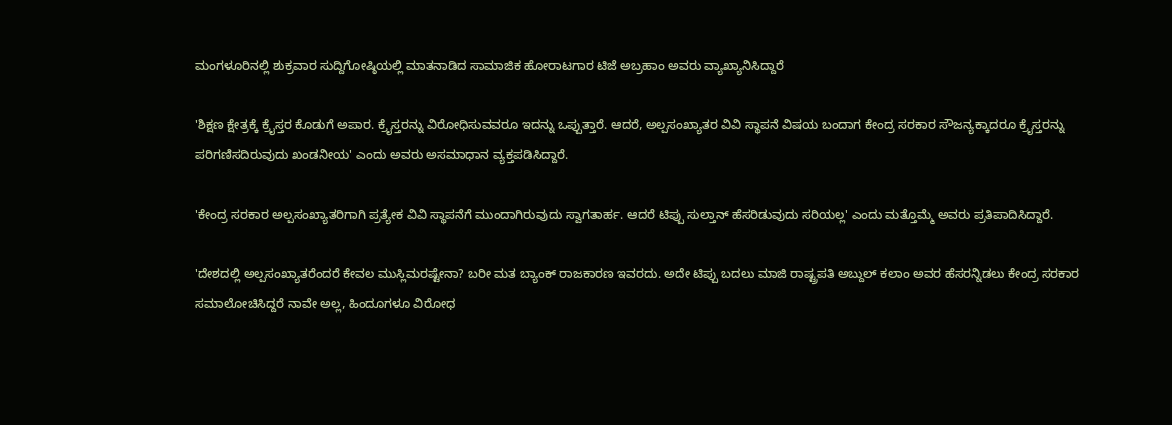ಮಂಗಳೂರಿನಲ್ಲಿ ಶುಕ್ರವಾರ ಸುದ್ದಿಗೋಷ್ಠಿಯಲ್ಲಿ ಮಾತನಾಡಿದ ಸಾಮಾಜಿಕ ಹೋರಾಟಗಾರ ಟಿಜೆ ಅಬ್ರಹಾಂ ಅವರು ವ್ಯಾಖ್ಯಾನಿಸಿದ್ದಾರೆ

'ಶಿಕ್ಷಣ ಕ್ಷೇತ್ರಕ್ಕೆ ಕ್ರೈಸ್ತರ ಕೊಡುಗೆ ಅಪಾರ. ಕ್ರೈಸ್ತರನ್ನು ವಿರೋಧಿಸುವವರೂ ಇದನ್ನು ಒಪ್ಪುತ್ತಾರೆ. ಆದರೆ, ಅಲ್ಪಸಂಖ್ಯಾತರ ವಿವಿ ಸ್ಥಾಪನೆ ವಿಷಯ ಬಂದಾಗ ಕೇಂದ್ರ ಸರಕಾರ ಸೌಜನ್ಯಕ್ಕಾದರೂ ಕ್ರೈಸ್ತರನ್ನು ಪರಿಗಣಿಸದಿರುವುದು ಖಂಡನೀಯ' ಎಂದು ಅವರು ಅಸಮಾಧಾನ ವ್ಯಕ್ತಪಡಿಸಿದ್ದಾರೆ.

'ಕೇಂದ್ರ ಸರಕಾರ ಅಲ್ಪಸಂಖ್ಯಾತರಿಗಾಗಿ ಪ್ರತ್ಯೇಕ ವಿವಿ ಸ್ಥಾಪನೆಗೆ ಮುಂದಾಗಿರುವುದು ಸ್ವಾಗತಾರ್ಹ. ಆದರೆ ಟಿಪ್ಪು ಸುಲ್ತಾನ್ ಹೆಸರಿಡುವುದು ಸರಿಯಲ್ಲ' ಎಂದು ಮತ್ತೊಮ್ಮೆ ಅವರು ಪ್ರತಿಪಾದಿಸಿದ್ದಾರೆ.

'ದೇಶದಲ್ಲಿ ಅಲ್ಪಸಂಖ್ಯಾತರೆಂದರೆ ಕೇವಲ ಮುಸ್ಲಿಮರಷ್ಟೇನಾ? ಬರೀ ಮತ ಬ್ಯಾಂಕ್ ರಾಜಕಾರಣ ಇವರದು. ಅದೇ ಟಿಪ್ಪು ಬದಲು ಮಾಜಿ ರಾಷ್ಟ್ರಪತಿ ಅಬ್ದುಲ್ ಕಲಾಂ ಅವರ ಹೆಸರನ್ನಿಡಲು ಕೇಂದ್ರ ಸರಕಾರ ಸಮಾಲೋಚಿಸಿದ್ದರೆ ನಾವೇ ಅಲ್ಲ, ಹಿಂದೂಗಳೂ ವಿರೋಧ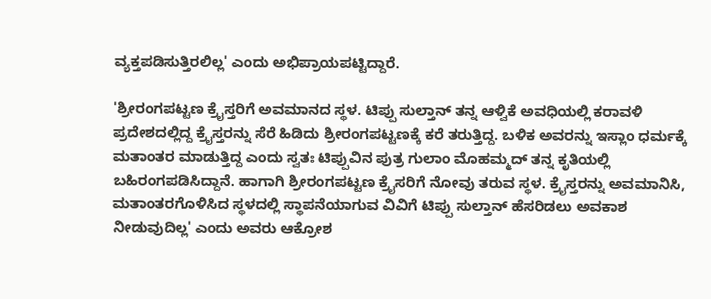ವ್ಯಕ್ತಪಡಿಸುತ್ತಿರಲಿಲ್ಲ' ಎಂದು ಅಭಿಪ್ರಾಯಪಟ್ಟಿದ್ದಾರೆ.

'ಶ್ರೀರಂಗಪಟ್ಟಣ ಕ್ರೈಸ್ತರಿಗೆ ಅವಮಾನದ ಸ್ಥಳ. ಟಿಪ್ಪು ಸುಲ್ತಾನ್ ತನ್ನ ಆಳ್ವಿಕೆ ಅವಧಿಯಲ್ಲಿ ಕರಾವಳಿ ಪ್ರದೇಶದಲ್ಲಿದ್ದ ಕ್ರೈಸ್ತರನ್ನು ಸೆರೆ ಹಿಡಿದು ಶ್ರೀರಂಗಪಟ್ಟಣಕ್ಕೆ ಕರೆ ತರುತ್ತಿದ್ದ. ಬಳಿಕ ಅವರನ್ನು ಇಸ್ಲಾಂ ಧರ್ಮಕ್ಕೆ ಮತಾಂತರ ಮಾಡುತ್ತಿದ್ದ ಎಂದು ಸ್ವತಃ ಟಿಪ್ಪುವಿನ ಪುತ್ರ ಗುಲಾಂ ಮೊಹಮ್ಮದ್ ತನ್ನ ಕೃತಿಯಲ್ಲಿ ಬಹಿರಂಗಪಡಿಸಿದ್ದಾನೆ. ಹಾಗಾಗಿ ಶ್ರೀರಂಗಪಟ್ಟಣ ಕ್ರೈಸರಿಗೆ ನೋವು ತರುವ ಸ್ಥಳ. ಕ್ರೈಸ್ತರನ್ನು ಅವಮಾನಿಸಿ, ಮತಾಂತರಗೊಳಿಸಿದ ಸ್ಥಳದಲ್ಲಿ ಸ್ಥಾಪನೆಯಾಗುವ ವಿವಿಗೆ ಟಿಪ್ಪು ಸುಲ್ತಾನ್ ಹೆಸರಿಡಲು ಅವಕಾಶ ನೀಡುವುದಿಲ್ಲ' ಎಂದು ಅವರು ಆಕ್ರೋಶ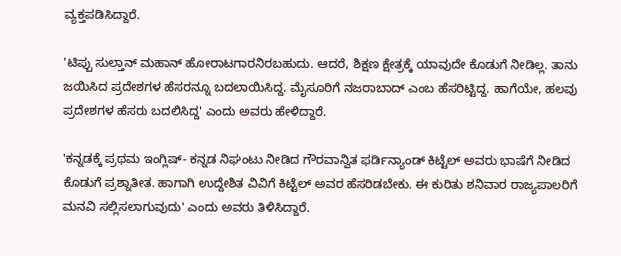ವ್ಯಕ್ತಪಡಿಸಿದ್ದಾರೆ.

'ಟಿಪ್ಪು ಸುಲ್ತಾನ್ ಮಹಾನ್ ಹೋರಾಟಗಾರನಿರಬಹುದು. ಆದರೆ, ಶಿಕ್ಷಣ ಕ್ಷೇತ್ರಕ್ಕೆ ಯಾವುದೇ ಕೊಡುಗೆ ನೀಡಿಲ್ಲ. ತಾನು ಜಯಿಸಿದ ಪ್ರದೇಶಗಳ ಹೆಸರನ್ನೂ ಬದಲಾಯಿಸಿದ್ದ. ಮೈಸೂರಿಗೆ ನಜರಾಬಾದ್ ಎಂಬ ಹೆಸರಿಟ್ಟಿದ್ದ. ಹಾಗೆಯೇ, ಹಲವು ಪ್ರದೇಶಗಳ ಹೆಸರು ಬದಲಿಸಿದ್ದ' ಎಂದು ಅವರು ಹೇಳಿದ್ದಾರೆ.

'ಕನ್ನಡಕ್ಕೆ ಪ್ರಥಮ ಇಂಗ್ಲಿಷ್- ಕನ್ನಡ ನಿಘಂಟು ನೀಡಿದ ಗೌರವಾನ್ವಿತ ಫರ್ಡಿನ್ಯಾಂಡ್ ಕಿಟ್ಟೆಲ್ ಅವರು ಭಾಷೆಗೆ ನೀಡಿದ ಕೊಡುಗೆ ಪ್ರಶ್ನಾತೀತ. ಹಾಗಾಗಿ ಉದ್ದೇಶಿತ ವಿವಿಗೆ ಕಿಟ್ಟೆಲ್ ಅವರ ಹೆಸರಿಡಬೇಕು. ಈ ಕುರಿತು ಶನಿವಾರ ರಾಜ್ಯಪಾಲರಿಗೆ ಮನವಿ ಸಲ್ಲಿಸಲಾಗುವುದು' ಎಂದು ಅವರು ತಿಳಿಸಿದ್ದಾರೆ.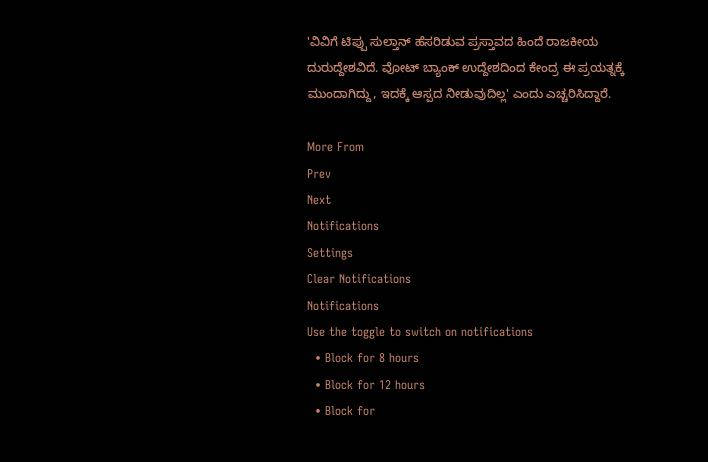'ವಿವಿಗೆ ಟಿಪ್ಪು ಸುಲ್ತಾನ್ ಹೆಸರಿಡುವ ಪ್ರಸ್ತಾವದ ಹಿಂದೆ ರಾಜಕೀಯ ದುರುದ್ದೇಶವಿದೆ. ವೋಟ್‌ ಬ್ಯಾಂಕ್ ಉದ್ದೇಶದಿಂದ ಕೇಂದ್ರ ಈ ಪ್ರಯತ್ನಕ್ಕೆ ಮುಂದಾಗಿದ್ದು, ಇದಕ್ಕೆ ಆಸ್ಪದ ನೀಡುವುದಿಲ್ಲ' ಎಂದು ಎಚ್ಚರಿಸಿದ್ದಾರೆ.

More From
Prev
Next
Notifications
Settings
Clear Notifications
Notifications
Use the toggle to switch on notifications
  • Block for 8 hours
  • Block for 12 hours
  • Block for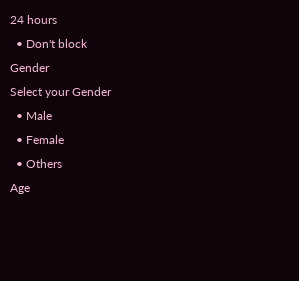24 hours
  • Don't block
Gender
Select your Gender
  • Male
  • Female
  • Others
Age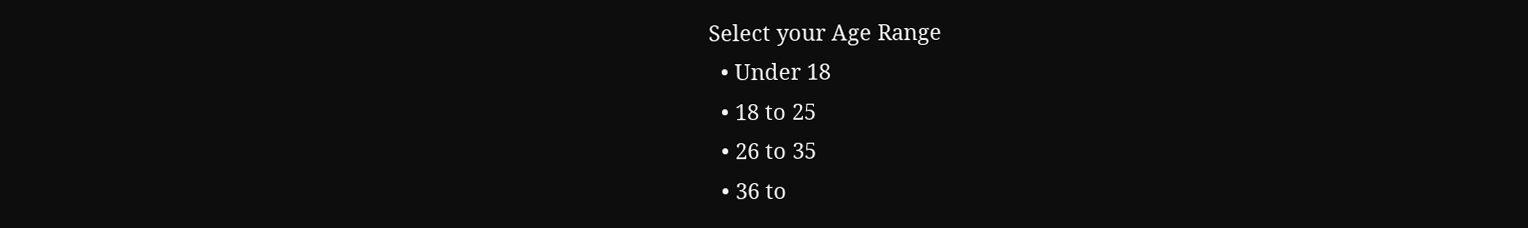Select your Age Range
  • Under 18
  • 18 to 25
  • 26 to 35
  • 36 to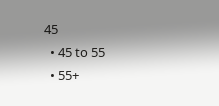45
  • 45 to 55
  • 55+